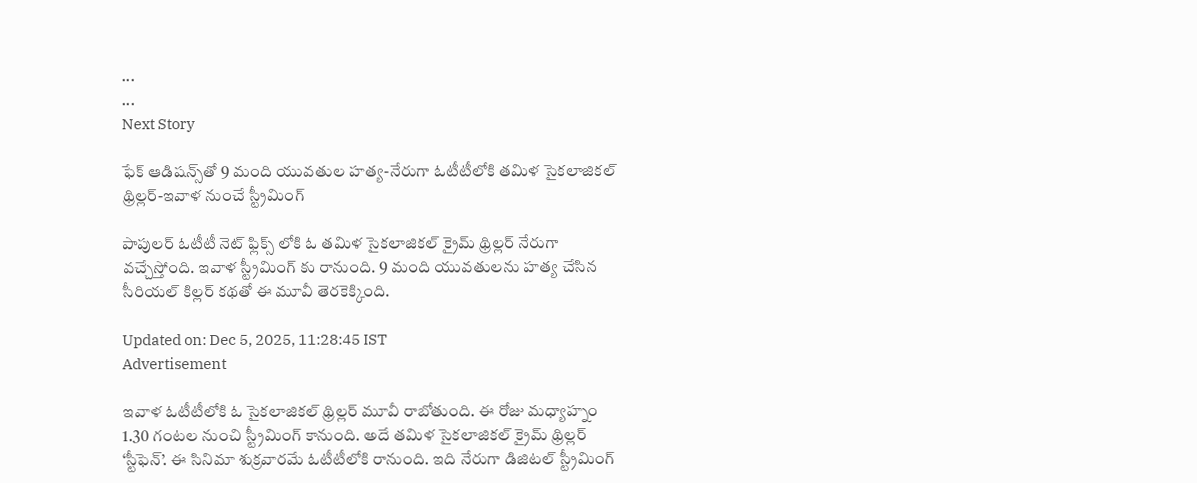...
...
Next Story

ఫేక్ ఆడిష‌న్స్‌తో 9 మంది యువ‌తుల హ‌త్య‌-నేరుగా ఓటీటీలోకి త‌మిళ సైక‌లాజిక‌ల్ థ్రిల్ల‌ర్‌-ఇవాళ నుంచే స్ట్రీమింగ్‌

పాపులర్ ఓటీటీ నెట్ ఫ్లిక్స్ లోకి ఓ తమిళ సైకలాజికల్ క్రైమ్ థ్రిల్లర్ నేరుగా వచ్చేస్తోంది. ఇవాళ స్ట్రీమింగ్ కు రానుంది. 9 మంది యువతులను హత్య చేసిన సీరియల్ కిల్లర్ కథతో ఈ మూవీ తెరకెక్కింది.

Updated on: Dec 5, 2025, 11:28:45 IST
Advertisement

ఇవాళ ఓటీటీలోకి ఓ సైకలాజికల్ థ్రిల్లర్ మూవీ రాబోతుంది. ఈ రోజు మధ్యాహ్నం 1.30 గంటల నుంచి స్ట్రీమింగ్ కానుంది. అదే తమిళ సైకలాజికల్ క్రైమ్ థ్రిల్లర్ ‘స్టీఫెన్’. ఈ సినిమా శుక్రవారమే ఓటీటీలోకి రానుంది. ఇది నేరుగా డిజిటల్ స్ట్రీమింగ్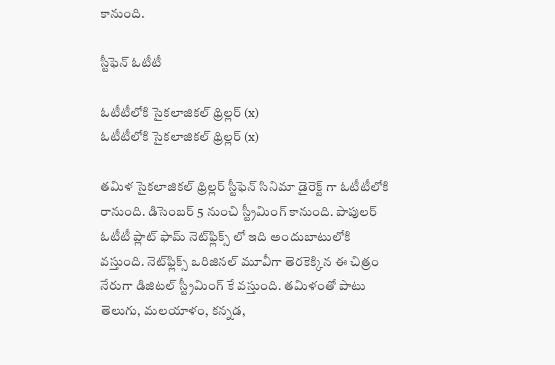కానుంది.

స్టీఫెన్ ఓటీటీ

ఓటీటీలోకి సైకలాజికల్ థ్రిల్లర్ (x)
ఓటీటీలోకి సైకలాజికల్ థ్రిల్లర్ (x)

తమిళ సైకలాజికల్ థ్రిల్లర్ స్టీఫెన్ సినిమా డైరెక్ట్ గా ఓటీటీలోకి రానుంది. డిసెంబర్ 5 నుంచి స్ట్రీమింగ్ కానుంది. పాపులర్ ఓటీటీ ప్లాట్ ఫామ్ నెట్‌ఫ్లిక్స్ లో ఇది అందుబాటులోకి వస్తుంది. నెట్‌ఫ్లిక్స్ ఒరిజినల్ మూవీగా తెరకెక్కిన ఈ చిత్రం నేరుగా డిజిటల్ స్ట్రీమింగ్ కే వస్తుంది. తమిళంతో పాటు తెలుగు, మలయాళం, కన్నడ,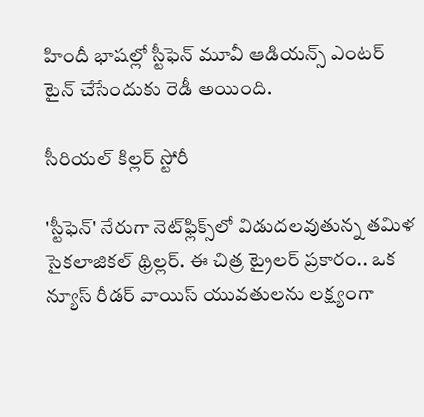హిందీ భాషల్లో స్టీఫెన్ మూవీ ఆడియన్స్ ఎంటర్ టైన్ చేసేందుకు రెడీ అయింది.

సీరియల్ కిల్లర్ స్టోరీ

'స్టీఫెన్' నేరుగా నెట్‌ఫ్లిక్స్‌లో విడుదలవుతున్న తమిళ సైకలాజికల్ థ్రిల్లర్. ఈ చిత్ర ట్రైలర్‌ ప్రకారం.. ఒక న్యూస్ రీడర్ వాయిస్‌ యువతులను లక్ష్యంగా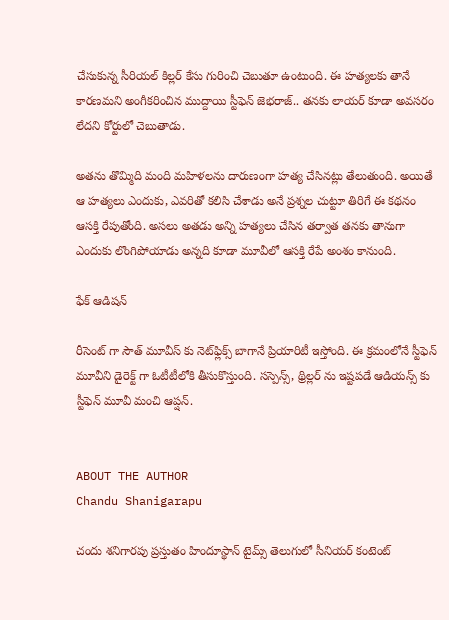చేసుకున్న సీరియల్ కిల్లర్ కేసు గురించి చెబుతూ ఉంటుంది. ఈ హత్యలకు తానే కారణమని అంగీకరించిన ముద్దాయి స్టీఫెన్ జెభరాజ్.. తనకు లాయర్ కూడా అవసరం లేదని కోర్టులో చెబుతాడు.

అతను తొమ్మిది మంది మహిళలను దారుణంగా హత్య చేసినట్లు తేలుతుంది. అయితే ఆ హత్యలు ఎందుకు, ఎవరితో కలిసి చేశాడు అనే ప్రశ్నల చుట్టూ తిరిగే ఈ కథనం ఆసక్తి రేపుతోంది. అసలు అతడు అన్ని హత్యలు చేసిన తర్వాత తనకు తానుగా ఎందుకు లొంగిపోయాడు అన్నది కూడా మూవీలో ఆసక్తి రేపే అంశం కానుంది.

ఫేక్ ఆడిషన్

రీసెంట్ గా సౌత్ మూవీస్ కు నెట్‌ఫ్లిక్స్ బాగానే ప్రియారిటీ ఇస్తోంది. ఈ క్రమంలోనే స్టీఫెన్ మూవీని డైరెక్ట్ గా ఓటీటీలోకి తీసుకొస్తుంది. సస్పెన్స్, థ్రిల్లర్ ను ఇష్టపడే ఆడియన్స్ కు స్టీఫెన్ మూవీ మంచి ఆప్షన్.


ABOUT THE AUTHOR
Chandu Shanigarapu

చందు శనిగారపు ప్రస్తుతం హిందూస్థాన్ టైమ్స్ తెలుగులో సీనియర్ కంటెంట్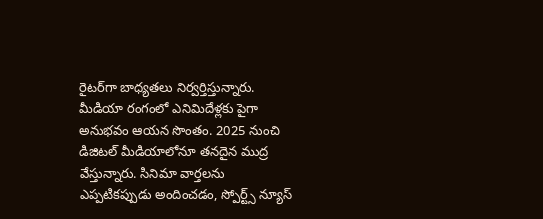రైట‌ర్‌గా బాధ్యతలు నిర్వర్తిస్తున్నారు. మీడియా రంగంలో ఎనిమిదేళ్లకు పైగా అనుభవం ఆయన సొంతం. 2025 నుంచి డిజిటల్ మీడియాలోనూ తనదైన ముద్ర వేస్తున్నారు. సినిమా వార్తలను ఎప్పటికప్పుడు అందించడం, స్పోర్ట్స్ న్యూస్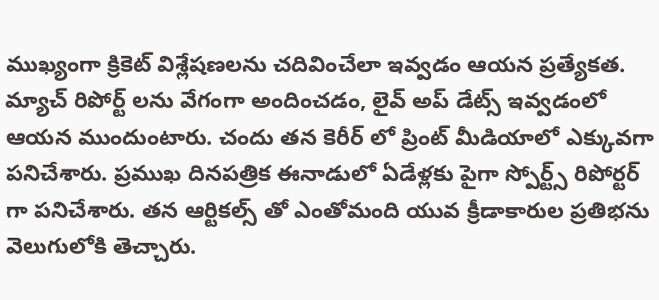ముఖ్యంగా క్రికెట్ విశ్లేషణలను చదివించేలా ఇవ్వడం ఆయన ప్రత్యేకత. మ్యాచ్ రిపోర్ట్ లను వేగంగా అందించడం, లైవ్ అప్ డేట్స్ ఇవ్వడంలో ఆయన ముందుంటారు. చందు తన కెరీర్ లో ప్రింట్ మీడియాలో ఎక్కువగా పనిచేశారు. ప్రముఖ దినపత్రిక ఈనాడులో ఏడేళ్లకు పైగా స్పోర్ట్స్ రిపోర్టర్ గా పనిచేశారు. తన ఆర్టికల్స్ తో ఎంతోమంది యువ క్రీడాకారుల ప్రతిభను వెలుగులోకి తెచ్చారు.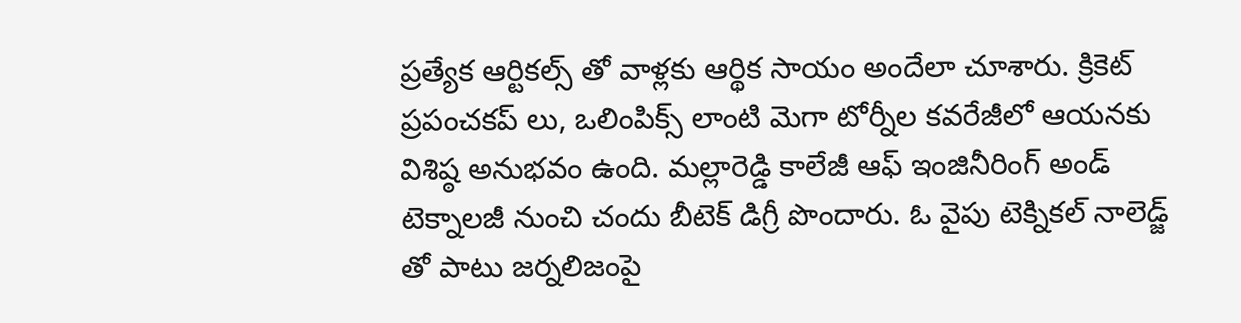ప్రత్యేక ఆర్టికల్స్ తో వాళ్లకు ఆర్థిక సాయం అందేలా చూశారు. క్రికెట్ ప్రపంచకప్ లు, ఒలింపిక్స్ లాంటి మెగా టోర్నీల కవరేజీలో ఆయనకు విశిష్ఠ అనుభవం ఉంది. మల్లారెడ్డి కాలేజీ ఆఫ్ ఇంజినీరింగ్ అండ్ టెక్నాలజీ నుంచి చందు బీటెక్ డిగ్రీ పొందారు. ఓ వైపు టెక్నికల్ నాలెడ్జ్ తో పాటు జర్నలిజంపై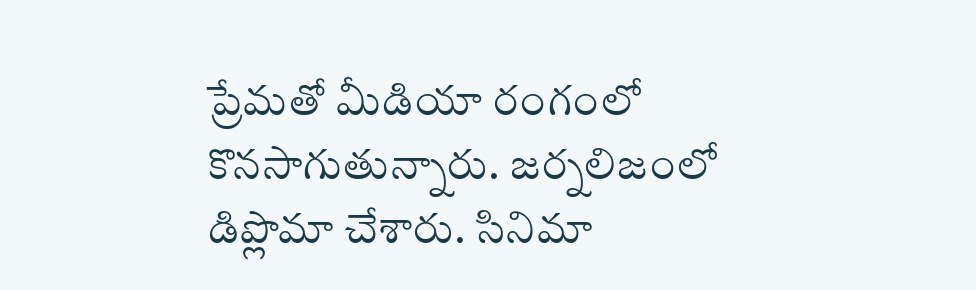ప్రేమతో మీడియా రంగంలో కొనసాగుతున్నారు. జర్నలిజంలో డిప్లొమా చేశారు. సినిమా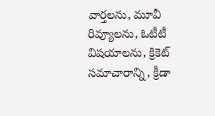వార్తలను, మూవీ రివ్యూలను, ఓటీటీ విషయాలను, క్రికెట్ సమాచారాన్ని, క్రీడా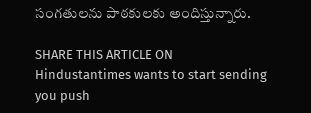సంగతులను పాఠకులకు అందిస్తున్నారు.

SHARE THIS ARTICLE ON
Hindustantimes wants to start sending you push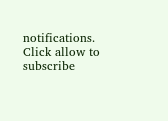notifications. Click allow to subscribe